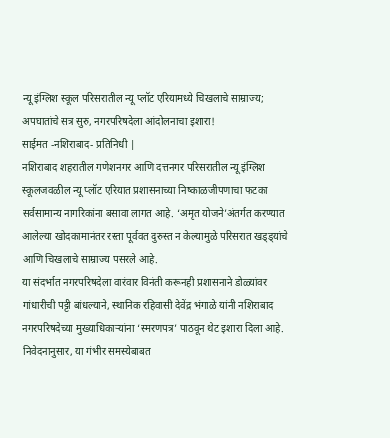न्यू इंग्लिश स्कूल परिसरातील न्यू प्लॉट एरियामध्ये चिखलाचे साम्राज्य; अपघातांचे सत्र सुरु, नगरपरिषदेला आंदोलनाचा इशारा!
साईमत -नशिराबाद- प्रतिनिधी |
नशिराबाद शहरातील गणेशनगर आणि दत्तनगर परिसरातील न्यू इंग्लिश स्कूलजवळील न्यू प्लॉट एरियात प्रशासनाच्या निष्काळजीपणाचा फटका सर्वसामान्य नागरिकांना बसावा लागत आहे. ‘अमृत योजने’अंतर्गत करण्यात आलेल्या खोदकामानंतर रस्ता पूर्ववत दुरुस्त न केल्यामुळे परिसरात खड्ड्यांचे आणि चिखलाचे साम्राज्य पसरले आहे.
या संदर्भात नगरपरिषदेला वारंवार विनंती करूनही प्रशासनाने डोळ्यांवर गांधारीची पट्टी बांधल्याने, स्थानिक रहिवासी देवेंद्र भंगाळे यांनी नशिराबाद नगरपरिषदेच्या मुख्याधिकाऱ्यांना ‘स्मरणपत्र’ पाठवून थेट इशारा दिला आहे.
निवेदनानुसार, या गंभीर समस्येबाबत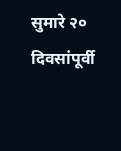सुमारे २० दिवसांपूर्वी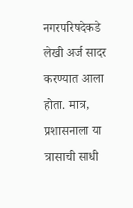नगरपरिषदेकडे लेखी अर्ज सादर करण्यात आला होता. मात्र, प्रशासनाला या त्रासाची साधी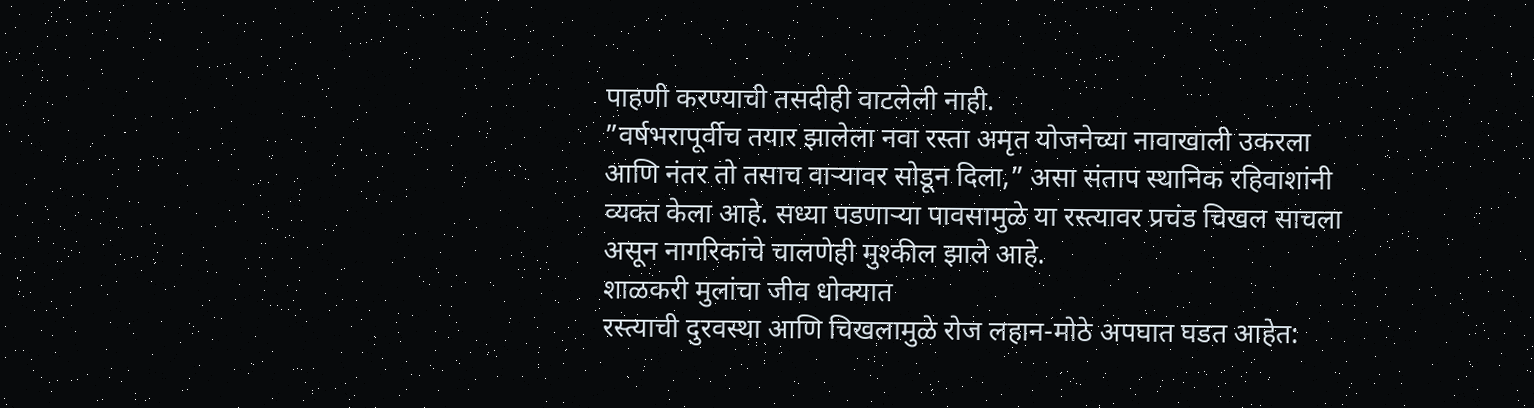पाहणी करण्याची तसदीही वाटलेली नाही.
”वर्षभरापूर्वीच तयार झालेला नवा रस्ता अमृत योजनेच्या नावाखाली उकरला आणि नंतर तो तसाच वाऱ्यावर सोडून दिला,” असा संताप स्थानिक रहिवाशांनी व्यक्त केला आहे. सध्या पडणाऱ्या पावसामुळे या रस्त्यावर प्रचंड चिखल साचला असून नागरिकांचे चालणेही मुश्कील झाले आहे.
शाळकरी मुलांचा जीव धोक्यात
रस्त्याची दुरवस्था आणि चिखलामुळे रोज लहान-मोठे अपघात घडत आहेत: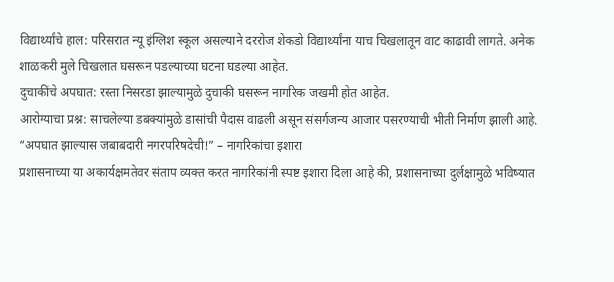विद्यार्थ्यांचे हाल: परिसरात न्यू इंग्लिश स्कूल असल्याने दररोज शेकडो विद्यार्थ्यांना याच चिखलातून वाट काढावी लागते. अनेक शाळकरी मुले चिखलात घसरून पडल्याच्या घटना घडल्या आहेत.
दुचाकींचे अपघात: रस्ता निसरडा झाल्यामुळे दुचाकी घसरून नागरिक जखमी होत आहेत.
आरोग्याचा प्रश्न: साचलेल्या डबक्यांमुळे डासांची पैदास वाढली असून संसर्गजन्य आजार पसरण्याची भीती निर्माण झाली आहे.
“अपघात झाल्यास जबाबदारी नगरपरिषदेची!” – नागरिकांचा इशारा
प्रशासनाच्या या अकार्यक्षमतेवर संताप व्यक्त करत नागरिकांनी स्पष्ट इशारा दिला आहे की, प्रशासनाच्या दुर्लक्षामुळे भविष्यात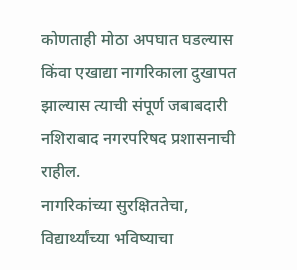कोणताही मोठा अपघात घडल्यास किंवा एखाद्या नागरिकाला दुखापत झाल्यास त्याची संपूर्ण जबाबदारी नशिराबाद नगरपरिषद प्रशासनाची राहील.
नागरिकांच्या सुरक्षिततेचा, विद्यार्थ्यांच्या भविष्याचा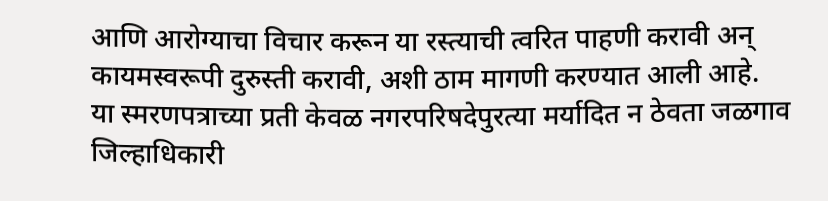आणि आरोग्याचा विचार करून या रस्त्याची त्वरित पाहणी करावी अन् कायमस्वरूपी दुरुस्ती करावी, अशी ठाम मागणी करण्यात आली आहे.
या स्मरणपत्राच्या प्रती केवळ नगरपरिषदेपुरत्या मर्यादित न ठेवता जळगाव जिल्हाधिकारी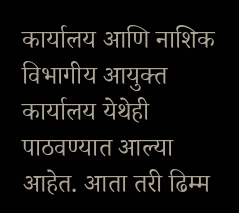कार्यालय आणि नाशिक विभागीय आयुक्त कार्यालय येथेही पाठवण्यात आल्या आहेत. आता तरी ढिम्म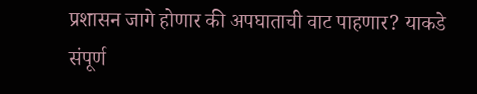प्रशासन जागे होणार की अपघाताची वाट पाहणार? याकडे संपूर्ण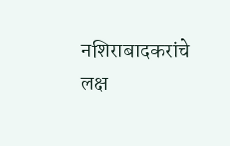नशिराबादकरांचे लक्ष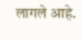लागले आहे.